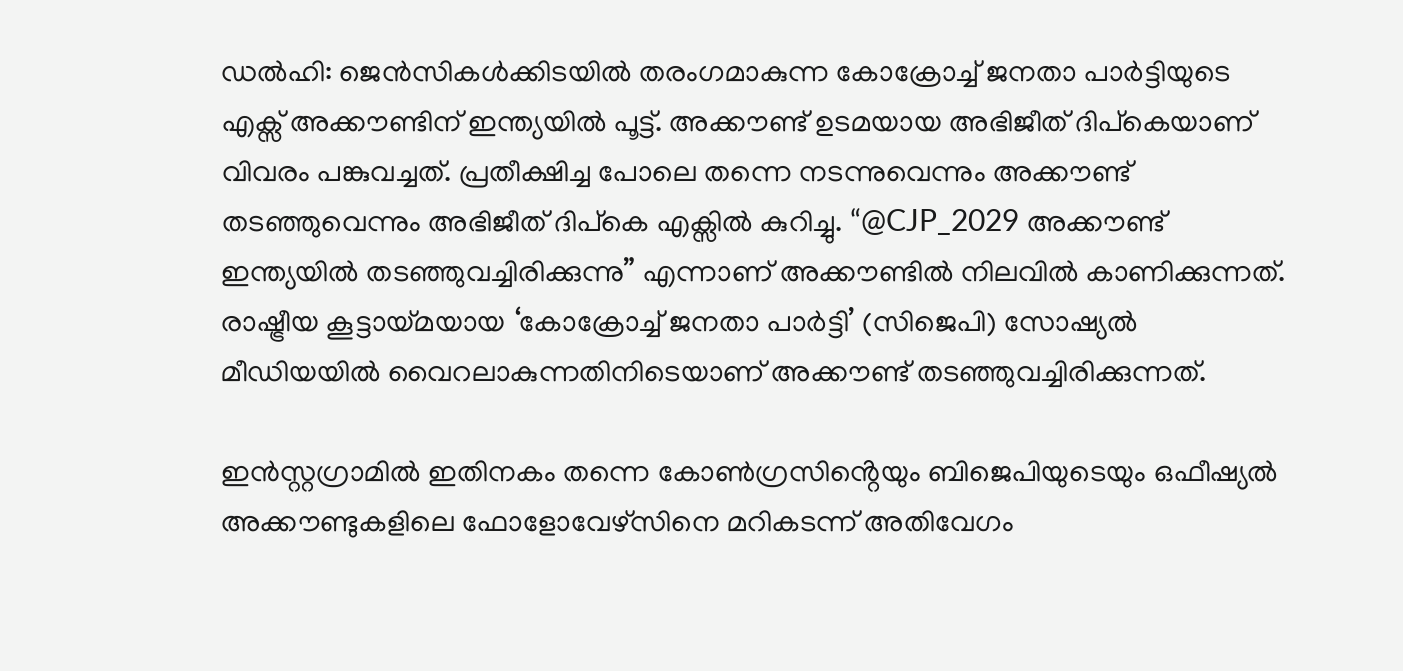ഡൽഹി: ജെൻസികൾക്കിടയിൽ തരംഗമാകുന്ന കോക്രോച്ച് ജനതാ പാർട്ടിയുടെ എക്സ് അക്കൗണ്ടിന് ഇന്ത്യയില്‍ പൂട്ട്. അക്കൗണ്ട് ഉടമയായ അഭിജീത് ദിപ്‌കെയാണ് വിവരം പങ്കുവച്ചത്. പ്രതീക്ഷിച്ച പോലെ തന്നെ നടന്നുവെന്നും അക്കൗണ്ട് തടഞ്ഞുവെന്നും അഭിജീത് ദിപ്‌കെ എക്സിൽ കുറിച്ചു. “@CJP_2029 അക്കൗണ്ട് ഇന്ത്യയിൽ തടഞ്ഞുവച്ചിരിക്കുന്നു” എന്നാണ് അക്കൗണ്ടിൽ നിലവിൽ കാണിക്കുന്നത്. രാഷ്ട്രീയ കൂട്ടായ്മയായ ‘കോക്രോച്ച് ജനതാ പാർട്ടി’ (സിജെപി) സോഷ്യൽ മീഡിയയിൽ വൈറലാകുന്നതിനിടെയാണ് അക്കൗണ്ട് തടഞ്ഞുവച്ചിരിക്കുന്നത്.

ഇൻസ്റ്റഗ്രാമിൽ ഇതിനകം തന്നെ കോൺഗ്രസിൻ്റെയും ബിജെപിയുടെയും ഒഫീഷ്യൽ അക്കൗണ്ടുകളിലെ ഫോളോവേഴ്സിനെ മറികടന്ന് അതിവേഗം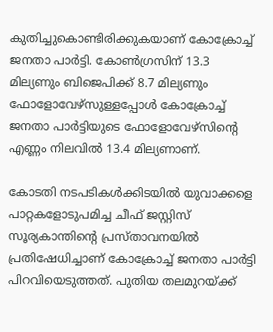കുതിച്ചുകൊണ്ടിരിക്കുകയാണ് കോക്രോച്ച് ജനതാ പാർട്ടി. കോൺഗ്രസിന് 13.3 മില്യണും ബിജെപിക്ക് 8.7 മില്യണും ഫോളോവേഴ്സുള്ളപ്പോൾ കോക്രോച്ച് ജനതാ പാർട്ടിയുടെ ഫോളോവേഴ്സിൻ്റെ എണ്ണം നിലവിൽ 13.4 മില്യണാണ്.

കോടതി നടപടികള്‍ക്കിടയില്‍ യുവാക്കളെ പാറ്റകളോടുപമിച്ച ചീഫ് ജസ്റ്റിസ് സൂര്യകാന്തിന്റെ പ്രസ്താവനയില്‍ പ്രതിഷേധിച്ചാണ് കോക്രോച്ച് ജനതാ പാര്‍ട്ടി പിറവിയെടുത്തത്. പുതിയ തലമുറയ്ക്ക്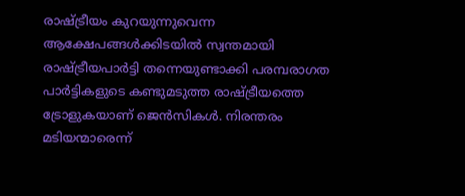രാഷ്ട്രീയം കുറയുന്നുവെന്ന ആക്ഷേപങ്ങള്‍ക്കിടയില്‍ സ്വന്തമായി രാഷ്ട്രീയപാര്‍ട്ടി തന്നെയുണ്ടാക്കി പരമ്പരാഗത പാര്‍ട്ടികളുടെ കണ്ടുമടുത്ത രാഷ്ട്രീയത്തെ ട്രോളുകയാണ് ജെന്‍സികള്‍. നിരന്തരം മടിയന്മാരെന്ന്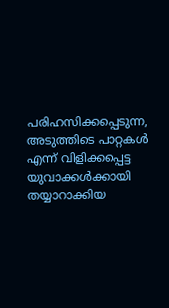പരിഹസിക്കപ്പെടുന്ന, അടുത്തിടെ പാറ്റകള്‍ എന്ന് വിളിക്കപ്പെട്ട യുവാക്കള്‍ക്കായി തയ്യാറാക്കിയ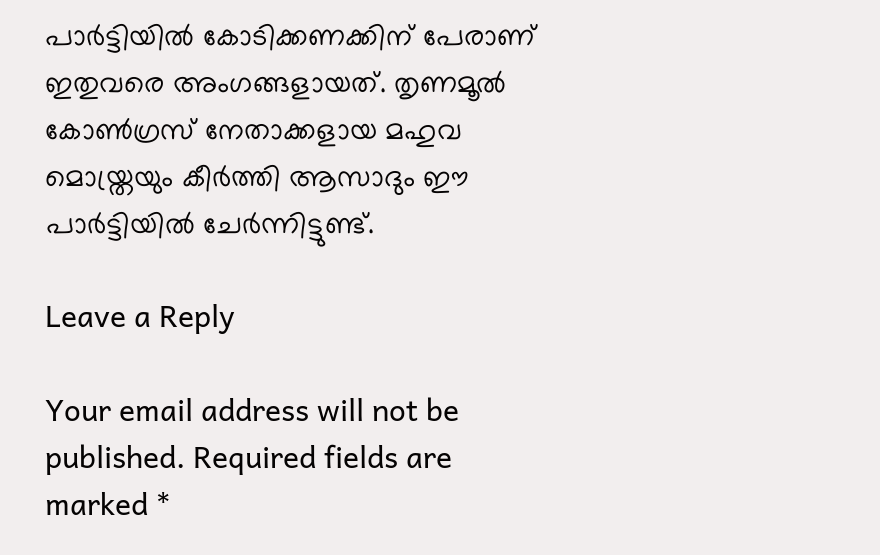പാര്‍ട്ടിയില്‍ കോടിക്കണക്കിന് പേരാണ് ഇതുവരെ അംഗങ്ങളായത്. തൃണമൂല്‍ കോണ്‍ഗ്രസ് നേതാക്കളായ മഹുവ മൊയ്ത്രയും കീര്‍ത്തി ആസാദും ഈ പാര്‍ട്ടിയില്‍ ചേര്‍ന്നിട്ടുണ്ട്.

Leave a Reply

Your email address will not be published. Required fields are marked *